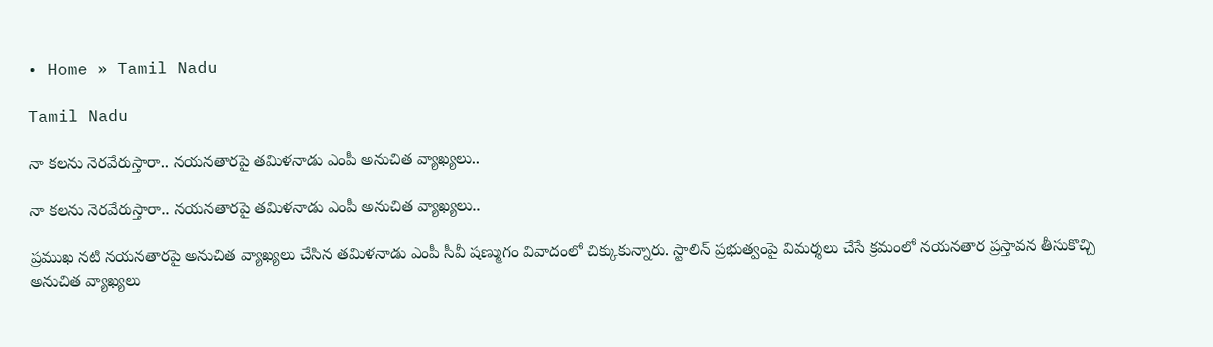• Home » Tamil Nadu

Tamil Nadu

నా కలను నెరవేరుస్తారా.. నయనతారపై తమిళనాడు ఎంపీ అనుచిత వ్యాఖ్యలు..

నా కలను నెరవేరుస్తారా.. నయనతారపై తమిళనాడు ఎంపీ అనుచిత వ్యాఖ్యలు..

ప్రముఖ నటి నయనతారపై అనుచిత వ్యాఖ్యలు చేసిన తమిళనాడు ఎంపీ సీవీ షణ్ముగం వివాదంలో చిక్కుకున్నారు. స్టాలిన్ ప్రభుత్వంపై విమర్శలు చేసే క్రమంలో నయనతార ప్రస్తావన తీసుకొచ్చి అనుచిత వ్యాఖ్యలు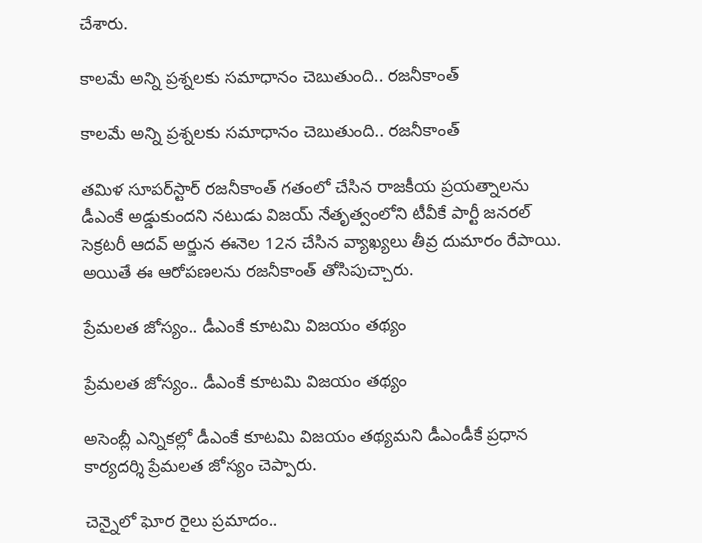చేశారు.

కాలమే అన్ని ప్రశ్నలకు సమాధానం చెబుతుంది.. రజనీకాంత్

కాలమే అన్ని ప్రశ్నలకు సమాధానం చెబుతుంది.. రజనీకాంత్

తమిళ సూపర్‌స్టార్ రజనీకాంత్ గతంలో చేసిన రాజకీయ ప్రయత్నాలను డీఎంకే అడ్డుకుందని నటుడు విజయ్ నేతృత్వంలోని టీవీకే పార్టీ జనరల్ సెక్రటరీ ఆదవ్ అర్జున ఈనెల 12న చేసిన వ్యాఖ్యలు తీవ్ర దుమారం రేపాయి. అయితే ఈ ఆరోపణలను రజనీకాంత్ తోసిపుచ్చారు.

ప్రేమలత జోస్యం.. డీఎంకే కూటమి విజయం తథ్యం

ప్రేమలత జోస్యం.. డీఎంకే కూటమి విజయం తథ్యం

అసెంబ్లీ ఎన్నికల్లో డీఎంకే కూటమి విజయం తథ్యమని డీఎండీకే ప్రధాన కార్యదర్శి ప్రేమలత జోస్యం చెప్పారు.

చెన్నైలో ఘోర రైలు ప్రమాదం..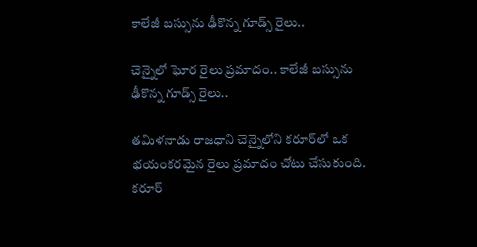కాలేజీ బస్సును ఢీకొన్న గూడ్స్ రైలు..

చెన్నైలో ఘోర రైలు ప్రమాదం.. కాలేజీ బస్సును ఢీకొన్న గూడ్స్ రైలు..

తమిళనాడు రాజధాని చెన్నైలోని కరూర్‌లో ఒక భయంకరమైన రైలు ప్రమాదం చోటు చేసుకుంది. కరూర్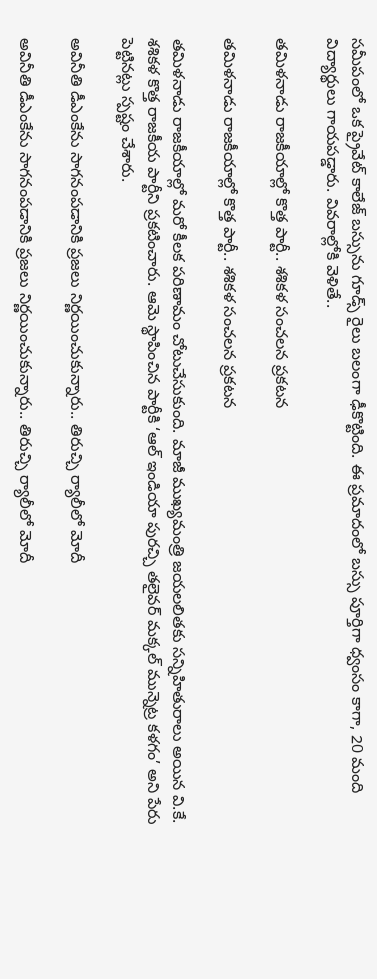సమీపంలో ఒక ప్రైవేట్ కాలేజ్ బస్సును గూడ్స్ రైలు బలంగా ఢీకొట్టింది. ఈ ప్రమాదంలో బస్సు పూర్తిగా ధ్వంసం కాగా, 20 మంది విద్యార్థులు గాయపడ్డారు. వివరాల్లోకి వెళితే..

తమిళనాడు రాజకీయాల్లో కొత్త పార్టీ.. శశికళ సంచలన ప్రకటన

తమిళనాడు రాజకీయాల్లో కొత్త పార్టీ.. శశికళ సంచలన ప్రకటన

తమిళనాడు రాజకీయాల్లో మరో కీలక పరిణామం చోటుచేసుకుంది. మాజీ ముఖ్యమంత్రి జయలలితకు సన్నిహితురాలు అయిన వి.కే. శశికళ కొత్త రాజకీయ పార్టీని ప్రకటించారు. ఆమె స్థాపించిన పార్టీకి ‘ఆల్ ఇండియా పురచ్చి తలైవర్ మక్కల్ మున్నెట్ర కళగం’ అని పేరు పెట్టినట్లు స్పష్టం చేశారు.

అవినీతి డీఎంకేను సాగనంపడానికి ప్రజలు నిర్ణయించుకున్నారు.. తిరుచ్చి ర్యాలీలో మోదీ

అవినీతి డీఎంకేను సాగనంపడానికి ప్రజలు నిర్ణయించుకున్నారు.. తిరుచ్చి ర్యాలీలో మోదీ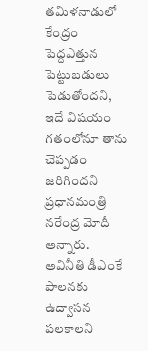తమిళనాడులో కేంద్రం పెద్దఎత్తున పెట్టుబడులు పెడుతోందని, ఇదే విషయం గతంలోనూ తాను చెప్పడం జరిగిందని ప్రధానమంత్రి నరేంద్ర మోదీ అన్నారు. అవినీతి డీఎంకే పాలనకు ఉద్వాసన పలకాలని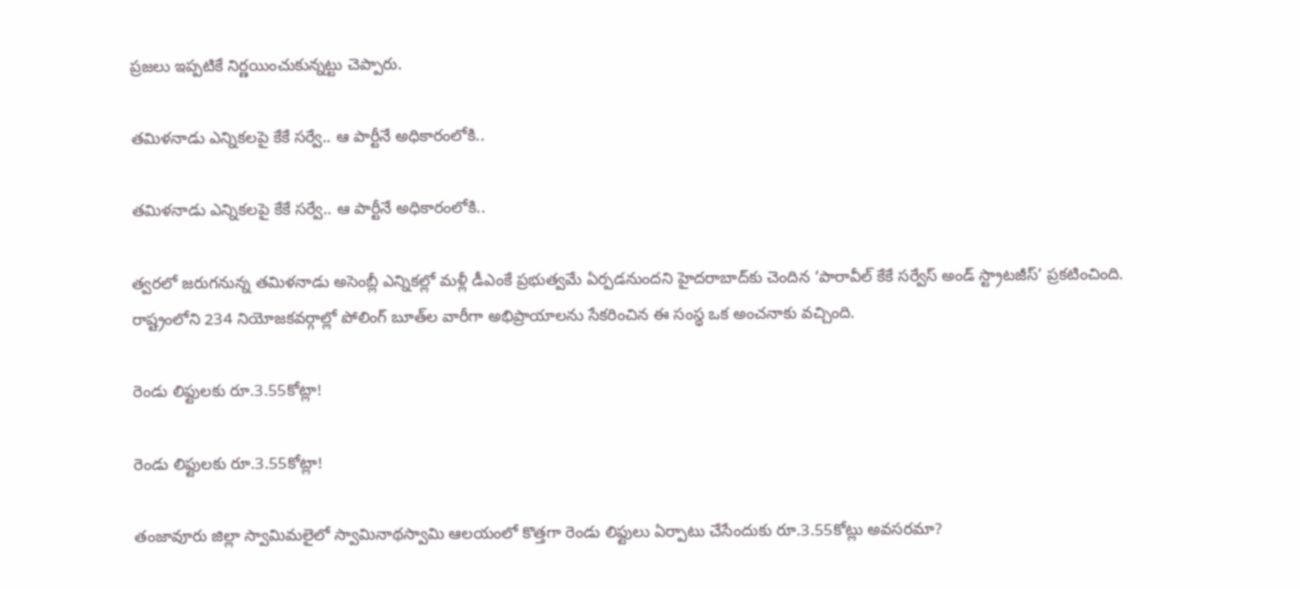ప్రజలు ఇప్పటికే నిర్ణయించుకున్నట్టు చెప్పారు.

తమిళనాడు ఎన్నికలపై కేకే సర్వే.. ఆ పార్టీనే అధికారంలోకి..

తమిళనాడు ఎన్నికలపై కేకే సర్వే.. ఆ పార్టీనే అధికారంలోకి..

త్వరలో జరుగనున్న తమిళనాడు అసెంబ్లీ ఎన్నికల్లో మళ్లీ డీఎంకే ప్రభుత్వమే ఏర్పడనుందని హైదరాబాద్‌కు చెందిన ‘పారావీల్‌ కేకే సర్వేస్‌ అండ్‌ స్ట్రాటజీస్‌’ ప్రకటించింది. రాష్ట్రంలోని 234 నియోజకవర్గాల్లో పోలింగ్‌ బూత్‌ల వారీగా అభిప్రాయాలను సేకరించిన ఈ సంస్థ ఒక అంచనాకు వచ్చింది.

రెండు లిఫ్టులకు రూ.3.55కోట్లా!

రెండు లిఫ్టులకు రూ.3.55కోట్లా!

తంజావూరు జిల్లా స్వామిమలైలో స్వామినాథస్వామి ఆలయంలో కొత్తగా రెండు లిఫ్టులు ఏర్పాటు చేసేందుకు రూ.3.55కోట్లు అవసరమా?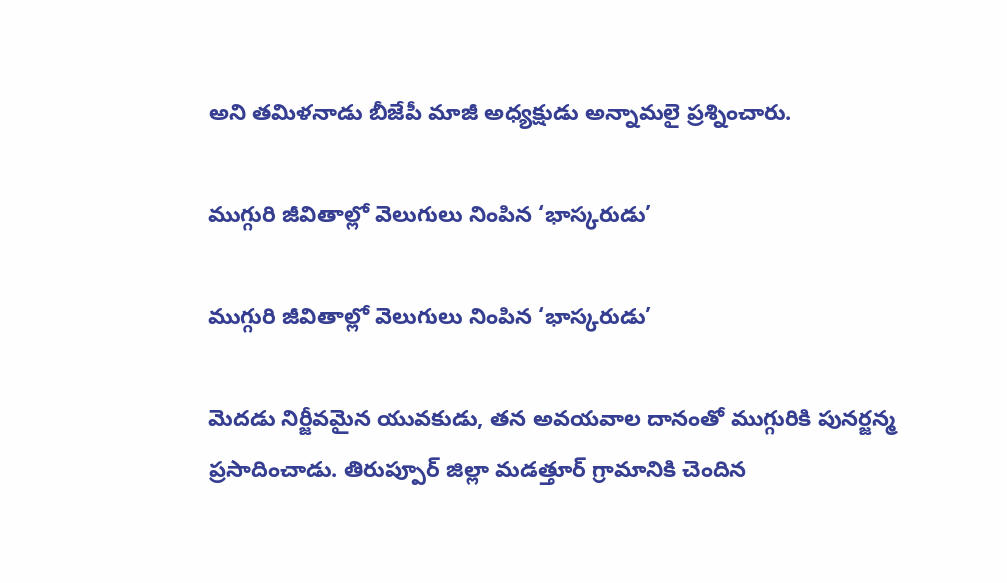అని తమిళనాడు బీజేపీ మాజీ అధ్యక్షుడు అన్నామలై ప్రశ్నించారు.

ముగ్గురి జీవితాల్లో వెలుగులు నింపిన ‘భాస్కరుడు’

ముగ్గురి జీవితాల్లో వెలుగులు నింపిన ‘భాస్కరుడు’

మెదడు నిర్జీవమైన యువకుడు, తన అవయవాల దానంతో ముగ్గురికి పునర్జన్మ ప్రసాదించాడు. తిరుప్పూర్‌ జిల్లా మడత్తూర్‌ గ్రామానికి చెందిన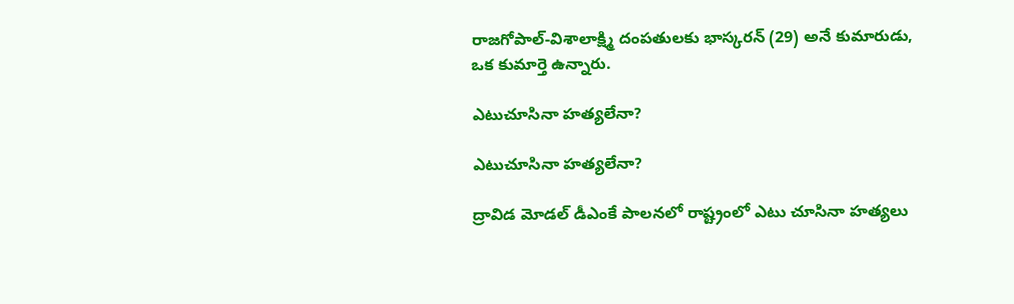రాజగోపాల్‌-విశాలాక్ష్మి దంపతులకు భాస్కరన్‌ (29) అనే కుమారుడు, ఒక కుమార్తె ఉన్నారు.

ఎటుచూసినా హత్యలేనా?

ఎటుచూసినా హత్యలేనా?

ద్రావిడ మోడల్‌ డీఎంకే పాలనలో రాష్ట్రంలో ఎటు చూసినా హత్యలు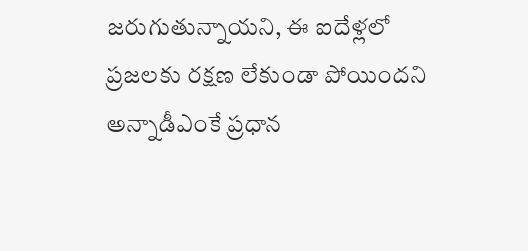జరుగుతున్నాయని, ఈ ఐదేళ్లలో ప్రజలకు రక్షణ లేకుండా పోయిందని అన్నాడీఎంకే ప్రధాన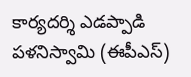కార్యదర్శి ఎడప్పాడి పళనిస్వామి (ఈపీఎస్‌)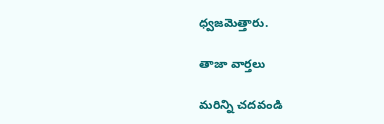ధ్వజమెత్తారు.

తాజా వార్తలు

మరిన్ని చదవండి